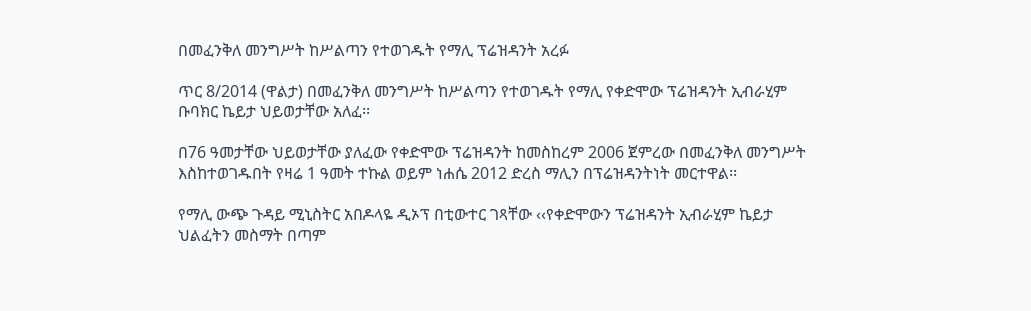በመፈንቅለ መንግሥት ከሥልጣን የተወገዱት የማሊ ፕሬዝዳንት አረፉ

ጥር 8/2014 (ዋልታ) በመፈንቅለ መንግሥት ከሥልጣን የተወገዱት የማሊ የቀድሞው ፕሬዝዳንት ኢብራሂም ቡባክር ኬይታ ህይወታቸው አለፈ፡፡

በ76 ዓመታቸው ህይወታቸው ያለፈው የቀድሞው ፕሬዝዳንት ከመስከረም 2006 ጀምረው በመፈንቅለ መንግሥት እስከተወገዱበት የዛሬ 1 ዓመት ተኩል ወይም ነሐሴ 2012 ድረስ ማሊን በፕሬዝዳንትነት መርተዋል፡፡

የማሊ ውጭ ጉዳይ ሚኒስትር አበዶላዬ ዲኦፕ በቲውተር ገጻቸው ‹‹የቀድሞውን ፕሬዝዳንት ኢብራሂም ኬይታ ህልፈትን መስማት በጣም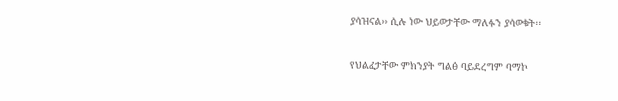ያሳዝናል›› ሲሉ ነው ህይወታቸው ማለፉን ያሳወቁት፡፡

የህልፈታቸው ምክንያት ግልፅ ባይደረግም ባማኮ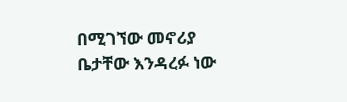በሚገኘው መኖሪያ ቤታቸው እንዳረፉ ነው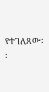የተገለጸው፡፡